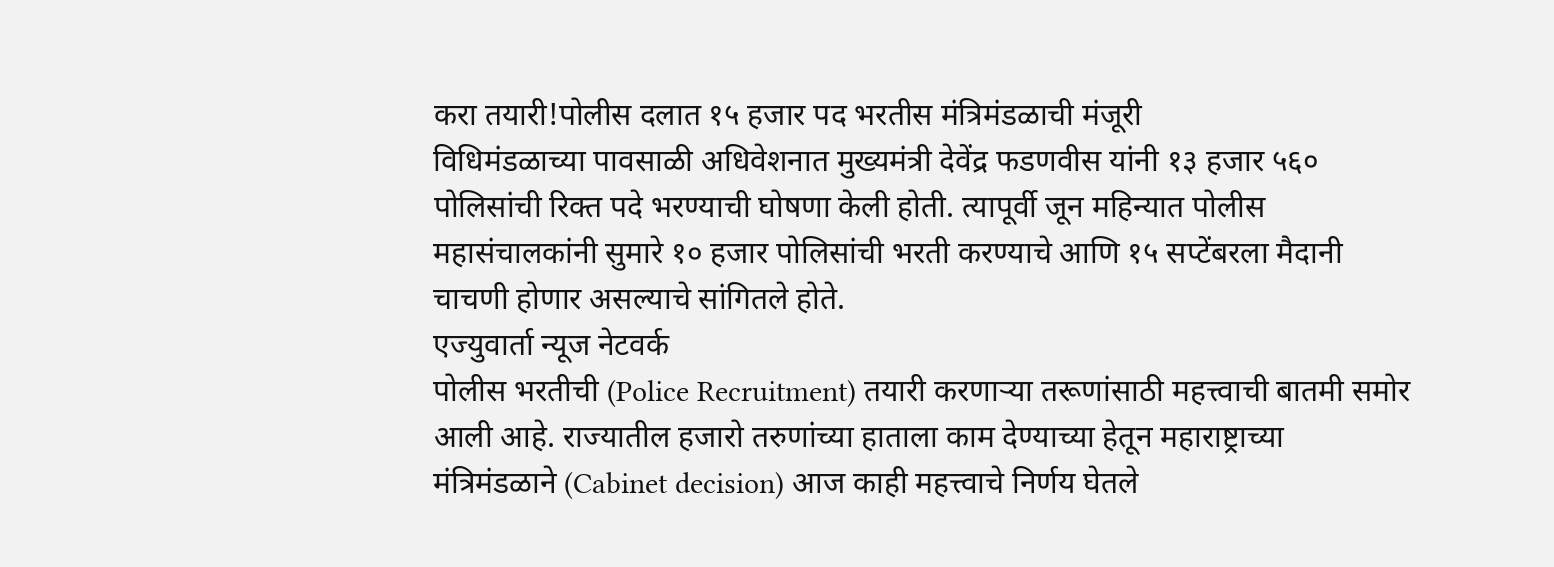करा तयारी!पोलीस दलात १५ हजार पद भरतीस मंत्रिमंडळाची मंजूरी
विधिमंडळाच्या पावसाळी अधिवेशनात मुख्यमंत्री देवेंद्र फडणवीस यांनी १३ हजार ५६० पोलिसांची रिक्त पदे भरण्याची घोषणा केली होती. त्यापूर्वी जून महिन्यात पोलीस महासंचालकांनी सुमारे १० हजार पोलिसांची भरती करण्याचे आणि १५ सप्टेंबरला मैदानी चाचणी होणार असल्याचे सांगितले होते.
एज्युवार्ता न्यूज नेटवर्क
पोलीस भरतीची (Police Recruitment) तयारी करणाऱ्या तरूणांसाठी महत्त्वाची बातमी समोर आली आहे. राज्यातील हजारो तरुणांच्या हाताला काम देण्याच्या हेतून महाराष्ट्राच्या मंत्रिमंडळाने (Cabinet decision) आज काही महत्त्वाचे निर्णय घेतले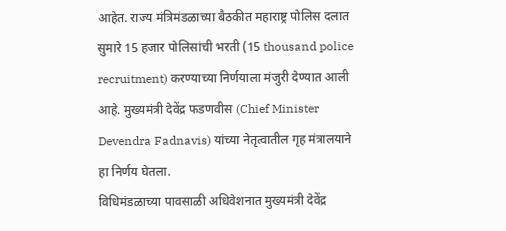आहेत. राज्य मंत्रिमंडळाच्या बैठकीत महाराष्ट्र पोलिस दलात सुमारे 15 हजार पोलिसांची भरती (15 thousand police recruitment) करण्याच्या निर्णयाला मंजुरी देण्यात आली आहे. मुख्यमंत्री देवेंद्र फडणवीस (Chief Minister Devendra Fadnavis) यांच्या नेतृत्वातील गृह मंत्रालयाने हा निर्णय घेतला.
विधिमंडळाच्या पावसाळी अधिवेशनात मुख्यमंत्री देवेंद्र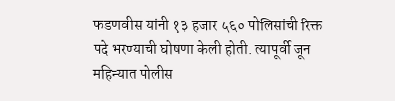फडणवीस यांनी १३ हजार ५६० पोलिसांची रिक्त पदे भरण्याची घोषणा केली होती. त्यापूर्वी जून महिन्यात पोलीस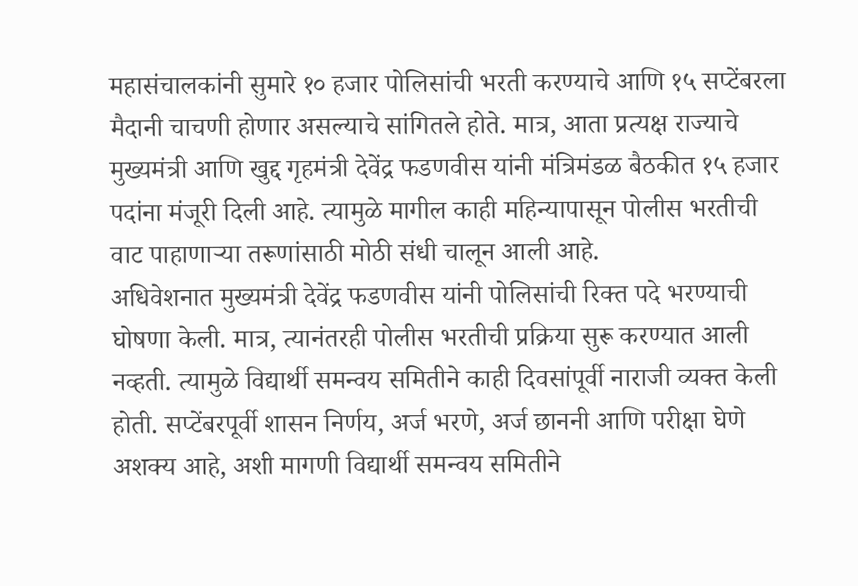महासंचालकांनी सुमारे १० हजार पोलिसांची भरती करण्याचे आणि १५ सप्टेंबरला मैदानी चाचणी होणार असल्याचे सांगितले होते. मात्र, आता प्रत्यक्ष राज्याचे मुख्यमंत्री आणि खुद्द गृहमंत्री देवेंद्र फडणवीस यांनी मंत्रिमंडळ बैठकीत १५ हजार पदांना मंजूरी दिली आहे. त्यामुळे मागील काही महिन्यापासून पोलीस भरतीची वाट पाहाणाऱ्या तरूणांसाठी मोठी संधी चालून आली आहे.
अधिवेशनात मुख्यमंत्री देवेंद्र फडणवीस यांनी पोलिसांची रिक्त पदे भरण्याची घोषणा केली. मात्र, त्यानंतरही पोलीस भरतीची प्रक्रिया सुरू करण्यात आली नव्हती. त्यामुळे विद्यार्थी समन्वय समितीने काही दिवसांपूर्वी नाराजी व्यक्त केली होती. सप्टेंबरपूर्वी शासन निर्णय, अर्ज भरणे, अर्ज छाननी आणि परीक्षा घेणे अशक्य आहे, अशी मागणी विद्यार्थी समन्वय समितीने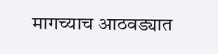मागच्याच आठवड्यात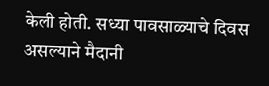केली होती. सध्या पावसाळ्याचे दिवस असल्याने मैदानी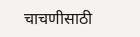चाचणीसाठी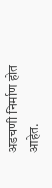अडचणी निर्माण होत आहेत.